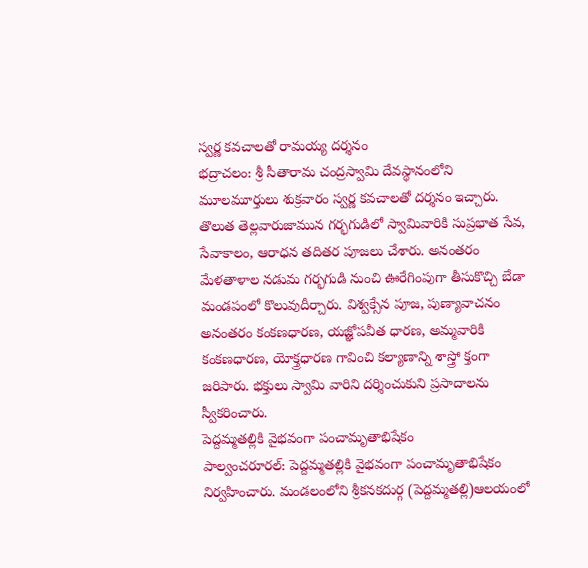స్వర్ణ కవచాలతో రామయ్య దర్శనం
భద్రాచలం: శ్రీ సీతారామ చంద్రస్వామి దేవస్థానంలోని మూలమూర్తులు శుక్రవారం స్వర్ణ కవచాలతో దర్శనం ఇచ్చారు. తొలుత తెల్లవారుజామున గర్భగుడిలో స్వామివారికి సుప్రభాత సేవ, సేవాకాలం, ఆరాధన తదితర పూజలు చేశారు. అనంతరం మేళతాళాల నడుమ గర్భగుడి నుంచి ఊరేగింపుగా తీసుకొచ్చి బేడా మండపంలో కొలువుదీర్చారు. విశ్వక్సేన పూజ, పుణ్యావాచనం అనంతరం కంకణధారణ, యజ్ఞోపవీత ధారణ, అమ్మవారికి కంకణధారణ, యోక్త్రధారణ గావించి కల్యాణాన్ని శాస్త్రో క్తంగా జరిపారు. భక్తులు స్వామి వారిని దర్శించుకుని ప్రసాదాలను స్వీకరించారు.
పెద్దమ్మతల్లికి వైభవంగా పంచామృతాభిషేకం
పాల్వంచరూరల్: పెద్దమ్మతల్లికి వైభవంగా పంచామృతాభిషేకం నిర్వహించారు. మండలంలోని శ్రీకనకదుర్గ (పెద్దమ్మతల్లి)ఆలయంలో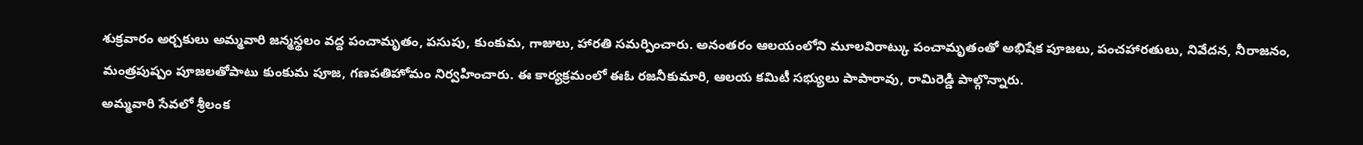శుక్రవారం అర్చకులు అమ్మవారి జన్మస్థలం వద్ద పంచామృతం, పసుపు, కుంకుమ, గాజులు, హారతి సమర్పించారు. అనంతరం ఆలయంలోని మూలవిరాట్కు పంచామృతంతో అభిషేక పూజలు, పంచహారతులు, నివేదన, నీరాజనం, మంత్రపుష్పం పూజలతోపాటు కుంకుమ పూజ, గణపతిహోమం నిర్వహించారు. ఈ కార్యక్రమంలో ఈఓ రజనీకుమారి, ఆలయ కమిటీ సభ్యులు పాపారావు, రామిరెడ్డి పాల్గొన్నారు.
అమ్మవారి సేవలో శ్రీలంక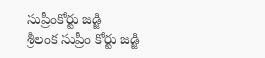సుప్రీంకోర్టు జడ్జి
శ్రీలంక సుప్రీం కోర్టు జడ్జి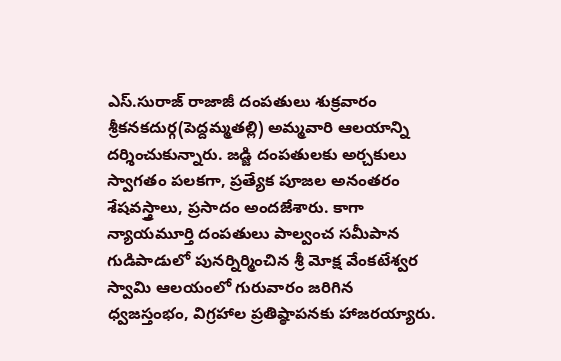ఎస్.సురాజ్ రాజాజీ దంపతులు శుక్రవారం శ్రీకనకదుర్గ(పెద్దమ్మతల్లి) అమ్మవారి ఆలయాన్ని దర్శించుకున్నారు. జడ్జి దంపతులకు అర్చకులు స్వాగతం పలకగా, ప్రత్యేక పూజల అనంతరం శేషవస్త్రాలు, ప్రసాదం అందజేశారు. కాగా న్యాయమూర్తి దంపతులు పాల్వంచ సమీపాన గుడిపాడులో పునర్నిర్మించిన శ్రీ మోక్ష వేంకటేశ్వర స్వామి ఆలయంలో గురువారం జరిగిన ధ్వజస్తంభం, విగ్రహాల ప్రతిష్ఠాపనకు హాజరయ్యారు.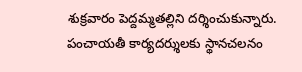శుక్రవారం పెద్దమ్మతల్లిని దర్శించుకున్నారు.
పంచాయతీ కార్యదర్శులకు స్థానచలనం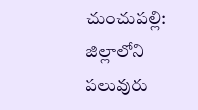చుంచుపల్లి: జిల్లాలోని పలువురు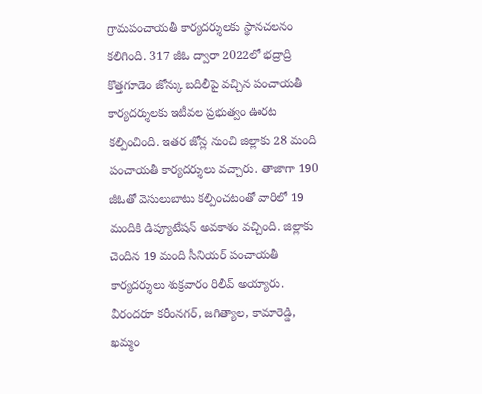గ్రామపంచాయతీ కార్యదర్శులకు స్థానచలనం కలిగింది. 317 జీఓ ద్వారా 2022లో భద్రాద్రి కొత్తగూడెం జోన్కు బదిలీపై వచ్చిన పంచాయతీ కార్యదర్శులకు ఇటీవల ప్రభుత్వం ఊరట కల్పించింది. ఇతర జోన్ల నుంచి జిల్లాకు 28 మంది పంచాయతీ కార్యదర్శులు వచ్చారు. తాజాగా 190 జీఓతో వెసులుబాటు కల్పించటంతో వారిలో 19 మందికి డిప్యూటేషన్ అవకాశం వచ్చింది. జిల్లాకు చెందిన 19 మంది సీనియర్ పంచాయతీ కార్యదర్శులు శుక్రవారం రిలీవ్ అయ్యారు. వీరందరూ కరీంనగర్, జగిత్యాల, కామారెడ్డి, ఖమ్మం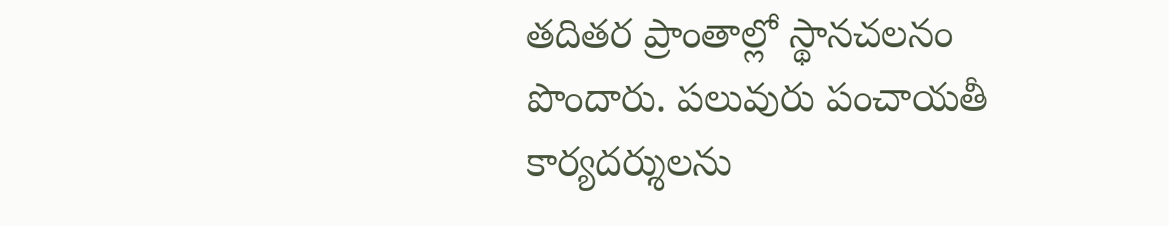తదితర ప్రాంతాల్లో స్థానచలనం పొందారు. పలువురు పంచాయతీ కార్యదర్శులను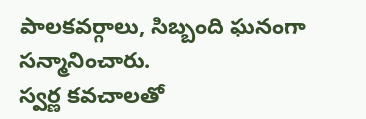పాలకవర్గాలు, సిబ్బంది ఘనంగా సన్మానించారు.
స్వర్ణ కవచాలతో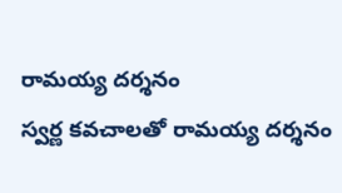రామయ్య దర్శనం
స్వర్ణ కవచాలతో రామయ్య దర్శనం